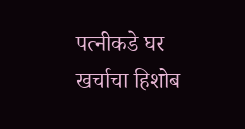पत्नीकडे घर खर्चाचा हिशोब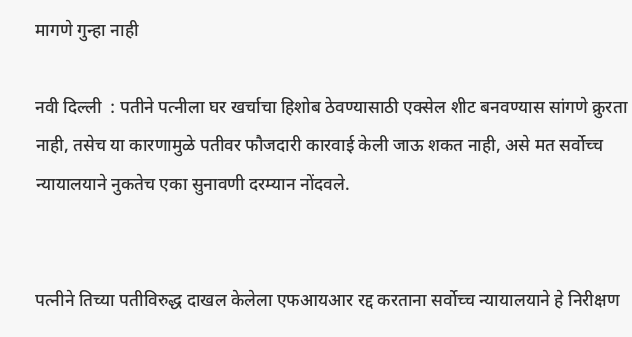मागणे गुन्हा नाही

नवी दिल्ली  : पतीने पत्नीला घर खर्चाचा हिशोब ठेवण्यासाठी एक्सेल शीट बनवण्यास सांगणे क्रुरता नाही, तसेच या कारणामुळे पतीवर फौजदारी कारवाई केली जाऊ शकत नाही, असे मत सर्वोच्च न्यायालयाने नुकतेच एका सुनावणी दरम्यान नोंदवले.


पत्नीने तिच्या पतीविरुद्ध दाखल केलेला एफआयआर रद्द करताना सर्वोच्च न्यायालयाने हे निरीक्षण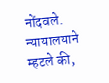नोंदवले. न्यायालयाने म्हटले की,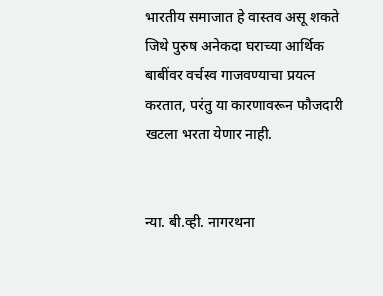भारतीय समाजात हे वास्तव असू शकते जिथे पुरुष अनेकदा घराच्या आर्थिक बाबींवर वर्चस्व गाजवण्याचा प्रयत्न करतात, परंतु या कारणावरून फौजदारी खटला भरता येणार नाही.


न्या. बी.व्ही. नागरथना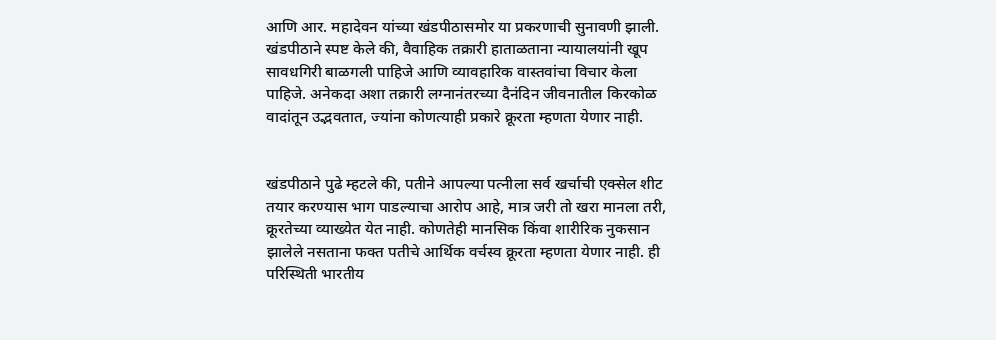आणि आर. महादेवन यांच्या खंडपीठासमोर या प्रकरणाची सुनावणी झाली. खंडपीठाने स्पष्ट केले की, वैवाहिक तक्रारी हाताळताना न्यायालयांनी खूप सावधगिरी बाळगली पाहिजे आणि व्यावहारिक वास्तवांचा विचार केला पाहिजे. अनेकदा अशा तक्रारी लग्नानंतरच्या दैनंदिन जीवनातील किरकोळ वादांतून उद्भवतात, ज्यांना कोणत्याही प्रकारे क्रूरता म्हणता येणार नाही.


खंडपीठाने पुढे म्हटले की, पतीने आपल्या पत्नीला सर्व खर्चाची एक्सेल शीट तयार करण्यास भाग पाडल्याचा आरोप आहे, मात्र जरी तो खरा मानला तरी, क्रूरतेच्या व्याख्येत येत नाही. कोणतेही मानसिक किंवा शारीरिक नुकसान झालेले नसताना फक्त पतीचे आर्थिक वर्चस्व क्रूरता म्हणता येणार नाही. ही परिस्थिती भारतीय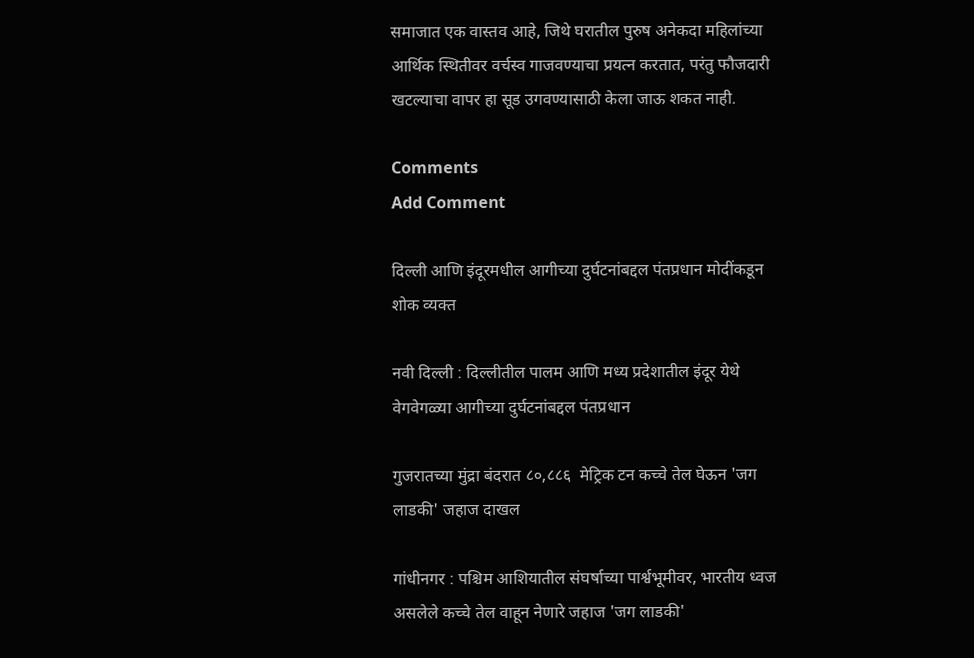समाजात एक वास्तव आहे, जिथे घरातील पुरुष अनेकदा महिलांच्या आर्थिक स्थितीवर वर्चस्व गाजवण्याचा प्रयत्न करतात, परंतु फौजदारी खटल्याचा वापर हा सूड उगवण्यासाठी केला जाऊ शकत नाही.

Comments
Add Comment

दिल्ली आणि इंदूरमधील आगीच्या दुर्घटनांबद्दल पंतप्रधान मोदींकडून शोक व्यक्त

नवी दिल्ली : दिल्लीतील पालम आणि मध्य प्रदेशातील इंदूर येथे वेगवेगळ्या आगीच्या दुर्घटनांबद्दल पंतप्रधान

गुजरातच्या मुंद्रा बंदरात ८०,८८६  मेट्रिक टन कच्चे तेल घेऊन 'जग लाडकी' जहाज दाखल

गांधीनगर : पश्चिम आशियातील संघर्षाच्या पार्श्वभूमीवर, भारतीय ध्वज असलेले कच्चे तेल वाहून नेणारे जहाज 'जग लाडकी'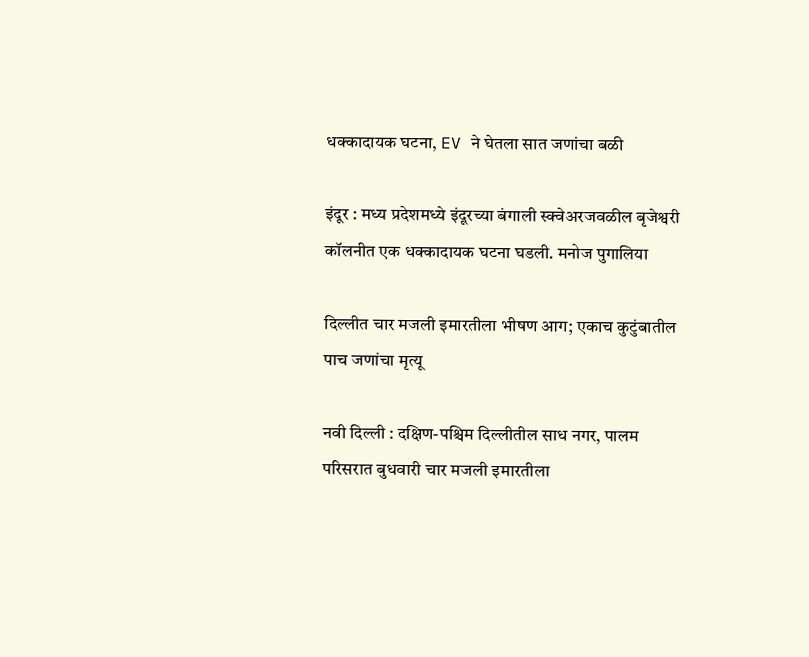धक्कादायक घटना, EV ने घेतला सात जणांचा बळी

इंदूर : मध्य प्रदेशमध्ये इंदूरच्या बंगाली स्क्वेअरजवळील बृजेश्वरी कॉलनीत एक धक्कादायक घटना घडली. मनोज पुगालिया

दिल्लीत चार मजली इमारतीला भीषण आग; एकाच कुटुंबातील पाच जणांचा मृत्यू

नवी दिल्ली : दक्षिण-पश्चिम दिल्लीतील साध नगर, पालम परिसरात बुधवारी चार मजली इमारतीला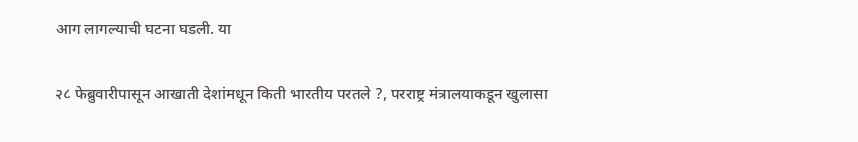आग लागल्याची घटना घडली. या

२८ फेब्रुवारीपासून आखाती देशांमधून किती भारतीय परतले ?, परराष्ट्र मंत्रालयाकडून खुलासा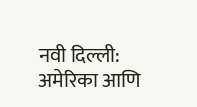नवी दिल्ली: अमेरिका आणि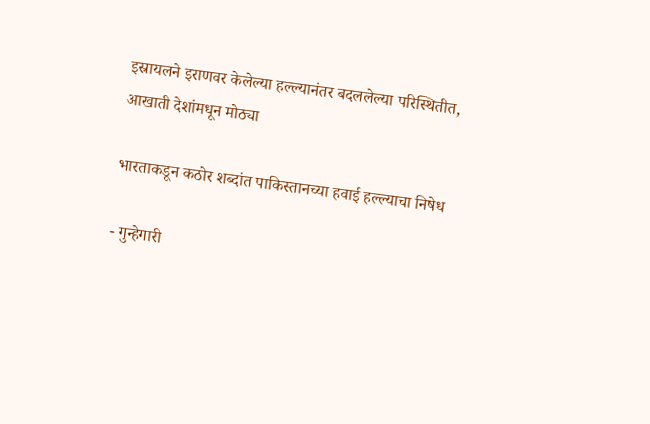इस्रायलने इराणवर केलेल्या हल्ल्यानंतर बदललेल्या परिस्थितीत, आखाती देशांमधून मोठ्या

भारताकडून कठोर शब्दांत पाकिस्तानच्या हवाई हल्ल्याचा निषेध

- गुन्हेगारी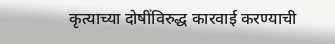कृत्याच्या दोषींविरुद्ध कारवाई करण्याची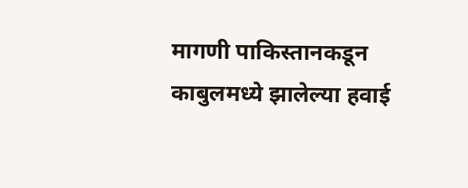मागणी पाकिस्तानकडून काबुलमध्ये झालेल्या हवाई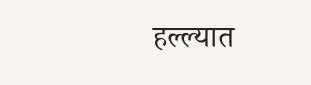हल्ल्यात